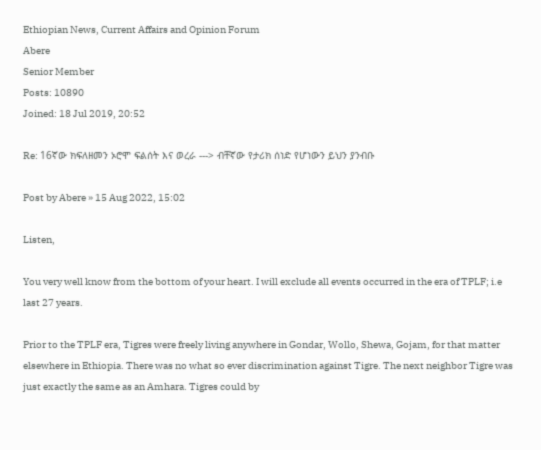Ethiopian News, Current Affairs and Opinion Forum
Abere
Senior Member
Posts: 10890
Joined: 18 Jul 2019, 20:52

Re: 16ኛው ክፍለዘመን ኦሮሞ ፍልሰት እና ወረራ ---> ብቸኛው የታሪክ ሰነድ የሆነውን ይህን ያንብቡ

Post by Abere » 15 Aug 2022, 15:02

Listen,

You very well know from the bottom of your heart. I will exclude all events occurred in the era of TPLF; i.e last 27 years.

Prior to the TPLF era, Tigres were freely living anywhere in Gondar, Wollo, Shewa, Gojam, for that matter elsewhere in Ethiopia. There was no what so ever discrimination against Tigre. The next neighbor Tigre was just exactly the same as an Amhara. Tigres could by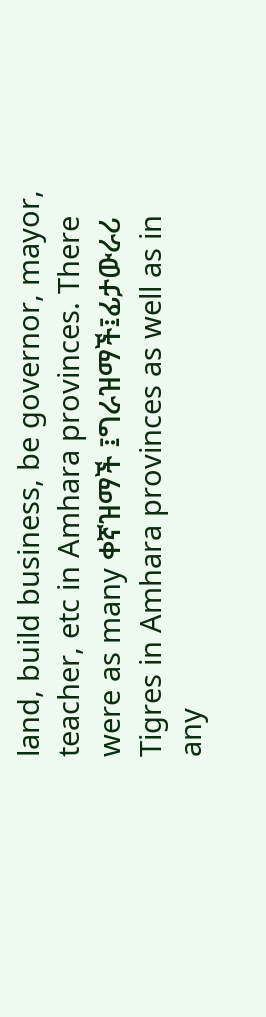land, build business, be governor, mayor, teacher, etc in Amhara provinces. There were as many ቀኛዝማች ፤ግራዝማች፤ፊታውራሪ Tigres in Amhara provinces as well as in any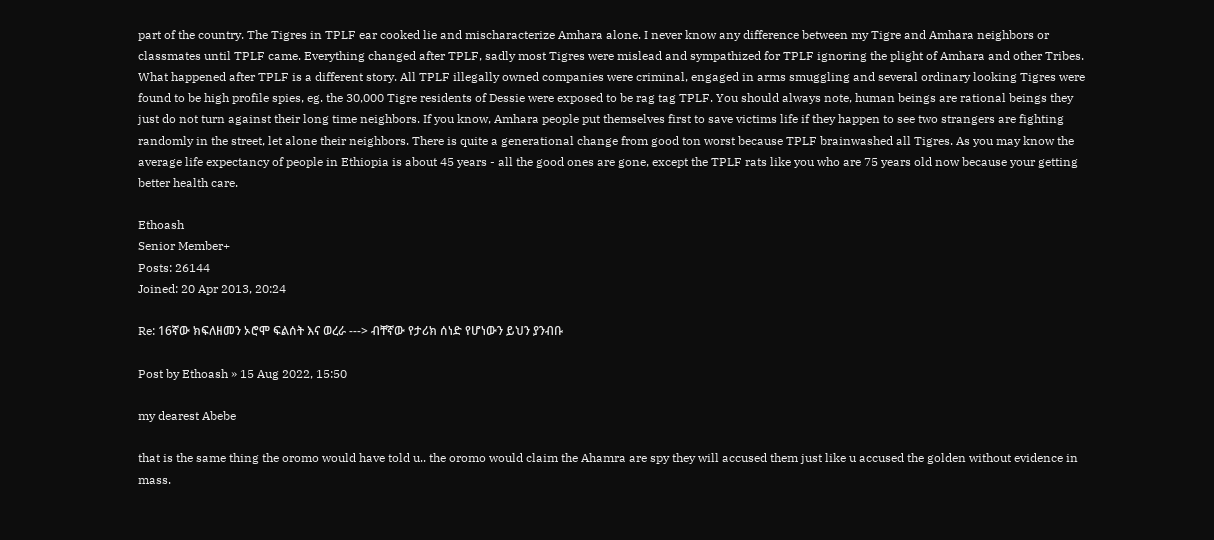part of the country. The Tigres in TPLF ear cooked lie and mischaracterize Amhara alone. I never know any difference between my Tigre and Amhara neighbors or classmates until TPLF came. Everything changed after TPLF, sadly most Tigres were mislead and sympathized for TPLF ignoring the plight of Amhara and other Tribes. What happened after TPLF is a different story. All TPLF illegally owned companies were criminal, engaged in arms smuggling and several ordinary looking Tigres were found to be high profile spies, eg. the 30,000 Tigre residents of Dessie were exposed to be rag tag TPLF. You should always note, human beings are rational beings they just do not turn against their long time neighbors. If you know, Amhara people put themselves first to save victims life if they happen to see two strangers are fighting randomly in the street, let alone their neighbors. There is quite a generational change from good ton worst because TPLF brainwashed all Tigres. As you may know the average life expectancy of people in Ethiopia is about 45 years - all the good ones are gone, except the TPLF rats like you who are 75 years old now because your getting better health care.

Ethoash
Senior Member+
Posts: 26144
Joined: 20 Apr 2013, 20:24

Re: 16ኛው ክፍለዘመን ኦሮሞ ፍልሰት እና ወረራ ---> ብቸኛው የታሪክ ሰነድ የሆነውን ይህን ያንብቡ

Post by Ethoash » 15 Aug 2022, 15:50

my dearest Abebe

that is the same thing the oromo would have told u.. the oromo would claim the Ahamra are spy they will accused them just like u accused the golden without evidence in mass.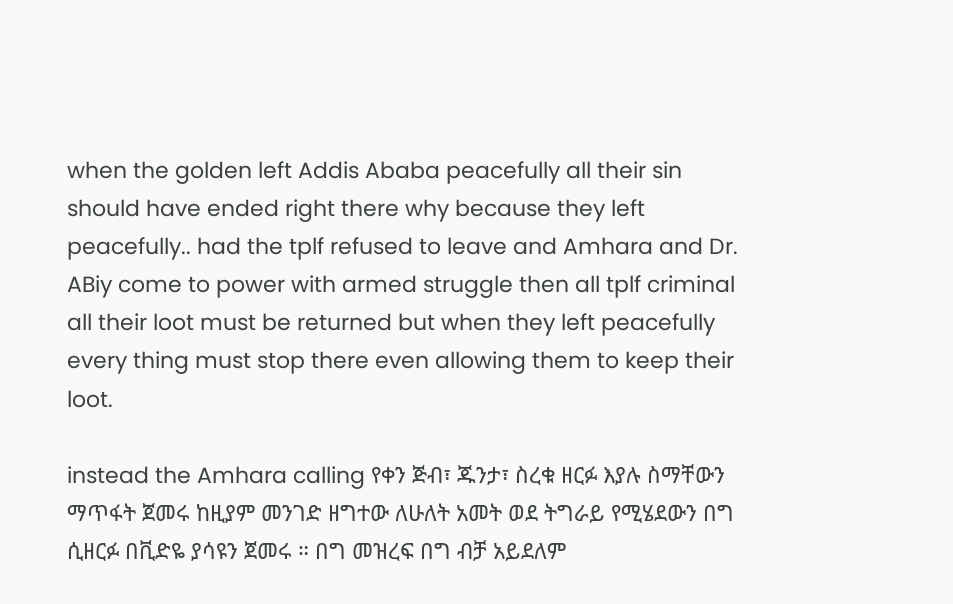when the golden left Addis Ababa peacefully all their sin should have ended right there why because they left peacefully.. had the tplf refused to leave and Amhara and Dr. ABiy come to power with armed struggle then all tplf criminal all their loot must be returned but when they left peacefully every thing must stop there even allowing them to keep their loot.

instead the Amhara calling የቀን ጅብ፣ ጁንታ፣ ስረቁ ዘርፉ እያሉ ስማቸውን ማጥፋት ጀመሩ ከዚያም መንገድ ዘግተው ለሁለት አመት ወደ ትግራይ የሚሄደውን በግ ሲዘርፉ በቪድዬ ያሳዩን ጀመሩ ። በግ መዝረፍ በግ ብቻ አይደለም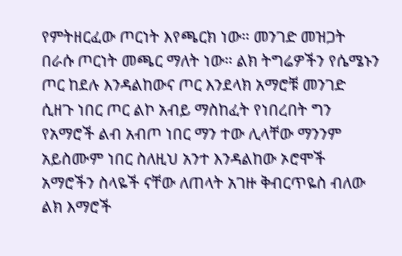የምትዘርፈው ጦርነት እየጫርክ ነው። መንገድ መዝጋት በራሱ ጦርነት መጫር ማለት ነው። ልክ ትግሬዎችን የሴሜኑን ጦር ከደሉ እንዳልከውና ጦር እንደላክ አማሮቹ መንገድ ሲዘጉ ነበር ጦር ልኮ አብይ ማስከፈት የነበረበት ግን የአማሮች ልብ አብጦ ነበር ማን ተው ሊላቸው ማንንም አይስሙም ነበር ስለዚህ አንተ እንዳልከው ኦሮሞች አማሮችን ስላዬች ናቸው ለጠላት አገዙ ቅብርጥዬስ ብለው ልክ እማሮች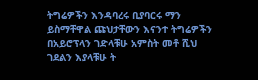ትግሬዎችን እንዳባረሩ ቢያባርሩ ማን ይስማቸዋል ጩህታቸውን እናንተ ትግሬዎችን በአይሮፕላን ገድላቹሁ አምስት መቶ ሺህ ገደልን እያላቹሁ ት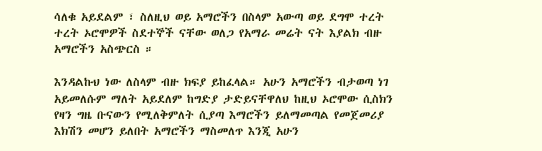ሳለቁ አይደልም ፣ ስለዚህ ወይ አማሮችን በስላም አውጣ ወይ ደግሞ ተረት ተረት ኦሮሞዎች ስደተኞች ናቸው ወለጋ የአማራ መሬት ናት እያልክ ብዙ አማሮችን አስጭርስ ።

እንዳልኩህ ነው ለስላም ብዙ ክፍያ ይከፈላል። አሁን አማሮችን ብታወጣ ነገ አይመለሱም ማለት አይደለም ከግድያ ታድይናቸዋለህ ከዚህ ኦሮሞው ሲስክን የዛን ግዜ ቡናውን የሚለቅምለት ሲያጣ እማሮችን ይለማመጣል የመጀመሪያ እክሽን መሆን ይለበት አማሮችን ማስመለጥ እንጂ አሁን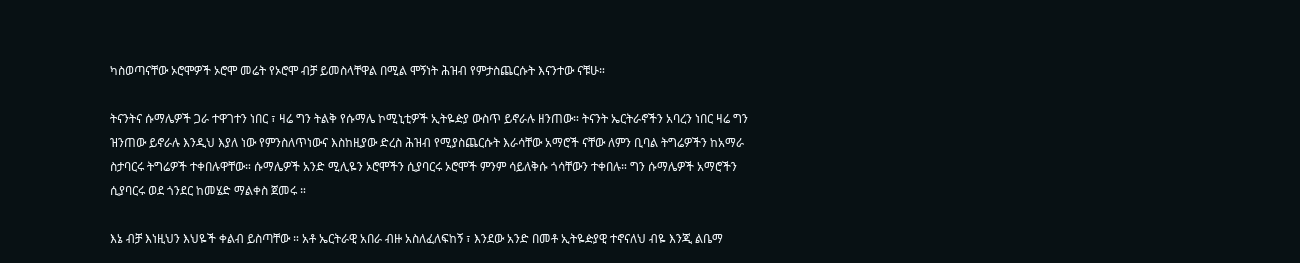ካስወጣናቸው ኦሮሞዎች ኦሮሞ መሬት የኦሮሞ ብቻ ይመስላቸዋል በሚል ሞኝነት ሕዝብ የምታስጨርሱት እናንተው ናቹሁ።

ትናንትና ሱማሌዎች ጋራ ተዋገተን ነበር ፣ ዛሬ ግን ትልቅ የሱማሌ ኮሚኒቲዎች ኢትዬዽያ ውስጥ ይኖራሉ ዘንጠው። ትናንት ኤርትራኖችን አባረን ነበር ዛሬ ግን ዝንጠው ይኖራሉ እንዲህ እያለ ነው የምንስለጥነውና እስከዚያው ድረስ ሕዝብ የሚያስጨርሱት እራሳቸው አማሮች ናቸው ለምን ቢባል ትግሬዎችን ከአማራ ስታባርሩ ትግሬዎች ተቀበሉዋቸው። ሱማሌዎች አንድ ሚሊዬን ኦሮሞችን ሲያባርሩ ኦሮሞች ምንም ሳይለቅሱ ጎሳቸውን ተቀበሉ። ግን ሱማሌዎች አማሮችን ሲያባርሩ ወደ ጎንደር ከመሄድ ማልቀስ ጀመሩ ።

እኔ ብቻ እነዚህን እህዬች ቀልብ ይስጣቸው ። አቶ ኤርትራዊ አበራ ብዙ አስለፈለፍከኝ ፣ እንደው አንድ በመቶ ኢትዬዽያዊ ተኖናለህ ብዬ እንጂ ልቤማ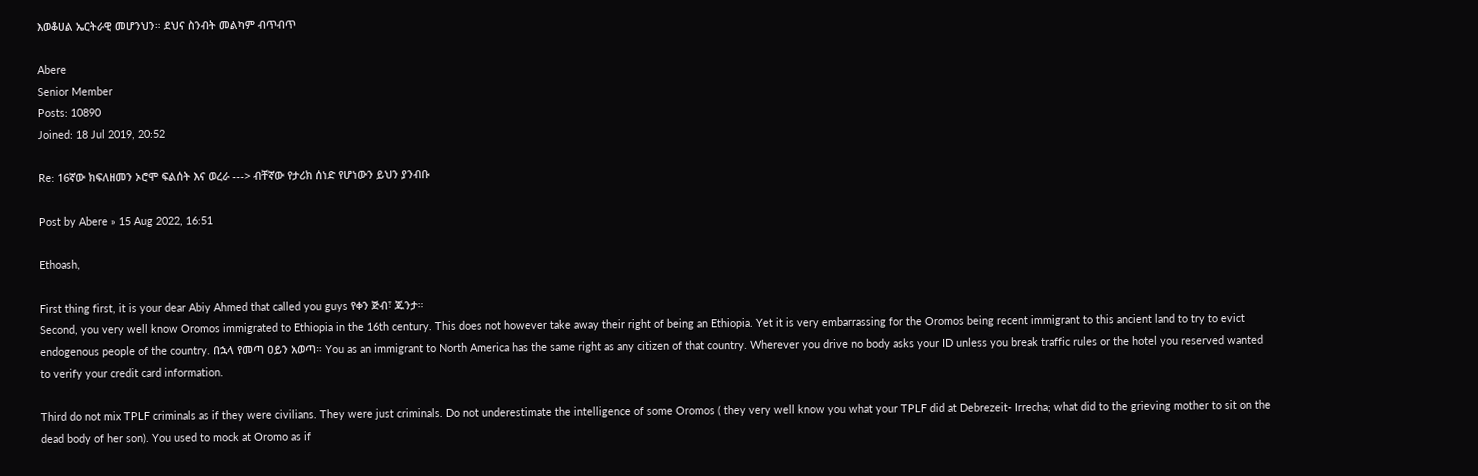እወቆሀል ኤርትራዊ መሆንህን። ደህና ስንብት መልካም ብጥብጥ

Abere
Senior Member
Posts: 10890
Joined: 18 Jul 2019, 20:52

Re: 16ኛው ክፍለዘመን ኦሮሞ ፍልሰት እና ወረራ ---> ብቸኛው የታሪክ ሰነድ የሆነውን ይህን ያንብቡ

Post by Abere » 15 Aug 2022, 16:51

Ethoash,

First thing first, it is your dear Abiy Ahmed that called you guys የቀን ጅብ፣ ጁንታ።
Second, you very well know Oromos immigrated to Ethiopia in the 16th century. This does not however take away their right of being an Ethiopia. Yet it is very embarrassing for the Oromos being recent immigrant to this ancient land to try to evict endogenous people of the country. በኋላ የመጣ ዐይን አወጣ። You as an immigrant to North America has the same right as any citizen of that country. Wherever you drive no body asks your ID unless you break traffic rules or the hotel you reserved wanted to verify your credit card information.

Third do not mix TPLF criminals as if they were civilians. They were just criminals. Do not underestimate the intelligence of some Oromos ( they very well know you what your TPLF did at Debrezeit- Irrecha; what did to the grieving mother to sit on the dead body of her son). You used to mock at Oromo as if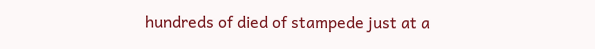hundreds of died of stampede just at a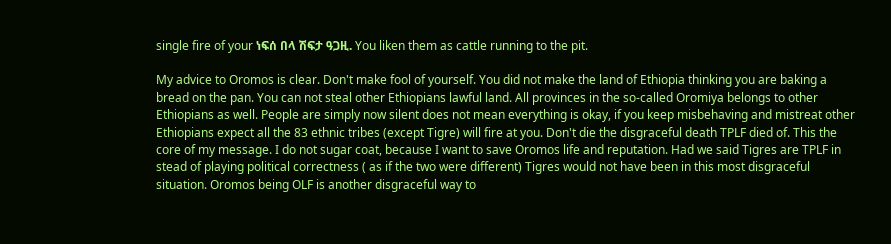single fire of your ነፍሰ በላ ሽፍታ ዓጋዚ. You liken them as cattle running to the pit.

My advice to Oromos is clear. Don't make fool of yourself. You did not make the land of Ethiopia thinking you are baking a bread on the pan. You can not steal other Ethiopians lawful land. All provinces in the so-called Oromiya belongs to other Ethiopians as well. People are simply now silent does not mean everything is okay, if you keep misbehaving and mistreat other Ethiopians expect all the 83 ethnic tribes (except Tigre) will fire at you. Don't die the disgraceful death TPLF died of. This the core of my message. I do not sugar coat, because I want to save Oromos life and reputation. Had we said Tigres are TPLF in stead of playing political correctness ( as if the two were different) Tigres would not have been in this most disgraceful situation. Oromos being OLF is another disgraceful way to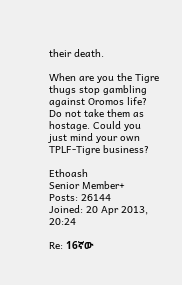their death.

When are you the Tigre thugs stop gambling against Oromos life? Do not take them as hostage. Could you just mind your own TPLF-Tigre business?

Ethoash
Senior Member+
Posts: 26144
Joined: 20 Apr 2013, 20:24

Re: 16ኛው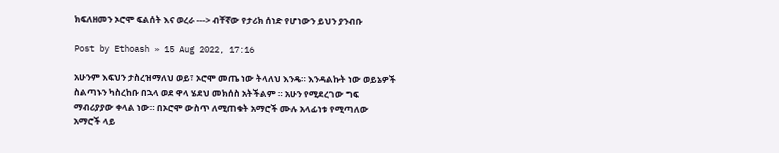ክፍለዘመን ኦሮሞ ፍልሰት እና ወረራ ---> ብቸኛው የታሪክ ሰነድ የሆነውን ይህን ያንብቡ

Post by Ethoash » 15 Aug 2022, 17:16

አሁንም እፍህን ታስረዝማለህ ወይ፣ ኦሮሞ መጤ ነው ትላለህ እንዴ። እንዳልኩት ነው ወይኔዎች ስልጣኑን ካስረከቡ በኋላ ወደ ዋላ ሄደህ መክሰስ አትችልም ። አሁን የሚደረገው ግፍ ማብሪያያው ቀላል ነው። በኦሮሞ ውስጥ ለሚጠቁት አማሮች ሙሉ አላፊነቱ የሚጣለው አማሮች ላይ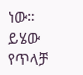ነው። ይሄው የጥላቻ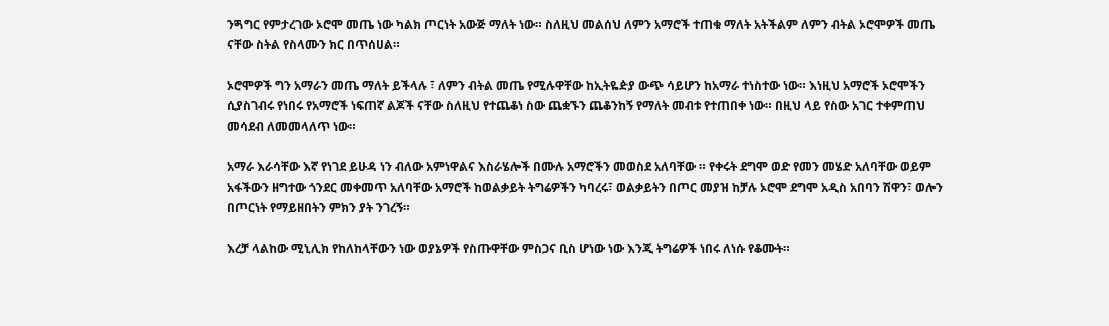ንጝግር የምታረገው ኦሮሞ መጤ ነው ካልክ ጦርነት አውጅ ማለት ነው። ስለዚህ መልሰህ ለምን አማሮች ተጠቁ ማለት አትችልም ለምን ብትል ኦሮሞዎች መጤ ናቸው ስትል የስላሙን ክር በጥሰሀል።

ኦሮሞዎች ግን አማራን መጤ ማለት ይችላሉ ፣ ለምን ብትል መጤ የሚሉዋቸው ከኢትዬዽያ ውጭ ሳይሆን ከአማራ ተነስተው ነው። እነዚህ አማሮች ኦሮሞችን ሲያስገብሩ የነበሩ የአማሮች ነፍጠኛ ልጆች ናቸው ስለዚህ የተጨቆነ ስው ጨቋኙን ጨቆንከኝ የማለት መብቱ የተጠበቀ ነው። በዚህ ላይ የስው አገር ተቀምጠህ መሳደብ ለመመላለጥ ነው።

አማራ እራሳቸው እኛ የነገደ ይሁዳ ነን ብለው አምነዋልና እስራሄሎች በሙሉ አማሮችን መወስደ አለባቸው ። የቀሩት ደግሞ ወድ የመን መሄድ አለባቸው ወይም አፋችውን ዘግተው ጎንደር መቀመጥ አለባቸው አማሮች ከወልቃይት ትግሬዎችን ካባረሩ፣ ወልቃይትን በጦር መያዝ ከቻሉ ኦሮሞ ደግሞ አዲስ አበባን ሽዋን፣ ወሎን በጦርነት የማይዘበትን ምክን ያት ንገረኝ።

እረቻ ላልከው ሚኒሊክ የከለከላቸውን ነው ወያኔዎች የስጡዋቸው ምስጋና ቢስ ሆነው ነው እንጂ ትግሬዎች ነበሩ ለነሱ የቆሙት።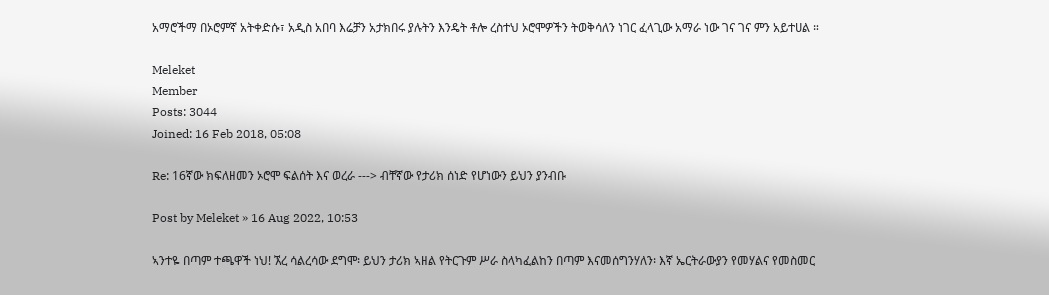አማሮችማ በኦሮምኛ አትቀድሱ፣ አዲስ አበባ እሬቻን አታክበሩ ያሉትን እንዴት ቶሎ ረስተህ ኦሮሞዎችን ትወቅሳለን ነገር ፈላጊው አማራ ነው ገና ገና ምን አይተሀል ።

Meleket
Member
Posts: 3044
Joined: 16 Feb 2018, 05:08

Re: 16ኛው ክፍለዘመን ኦሮሞ ፍልሰት እና ወረራ ---> ብቸኛው የታሪክ ሰነድ የሆነውን ይህን ያንብቡ

Post by Meleket » 16 Aug 2022, 10:53

ኣንተዬ በጣም ተጫዋች ነህ! ኧረ ሳልረሳው ደግሞ፡ ይህን ታሪክ ኣዘል የትርጉም ሥራ ስላካፈልከን በጣም እናመሰግንሃለን፡ እኛ ኤርትራውያን የመሃልና የመስመር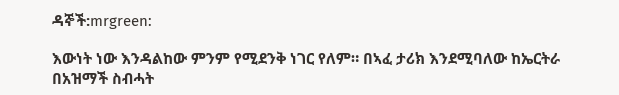ዳኞች:mrgreen:

እውነት ነው እንዳልከው ምንም የሚደንቅ ነገር የለም። በኣፈ ታሪክ እንደሚባለው ከኤርትራ በአዝማች ስብሓት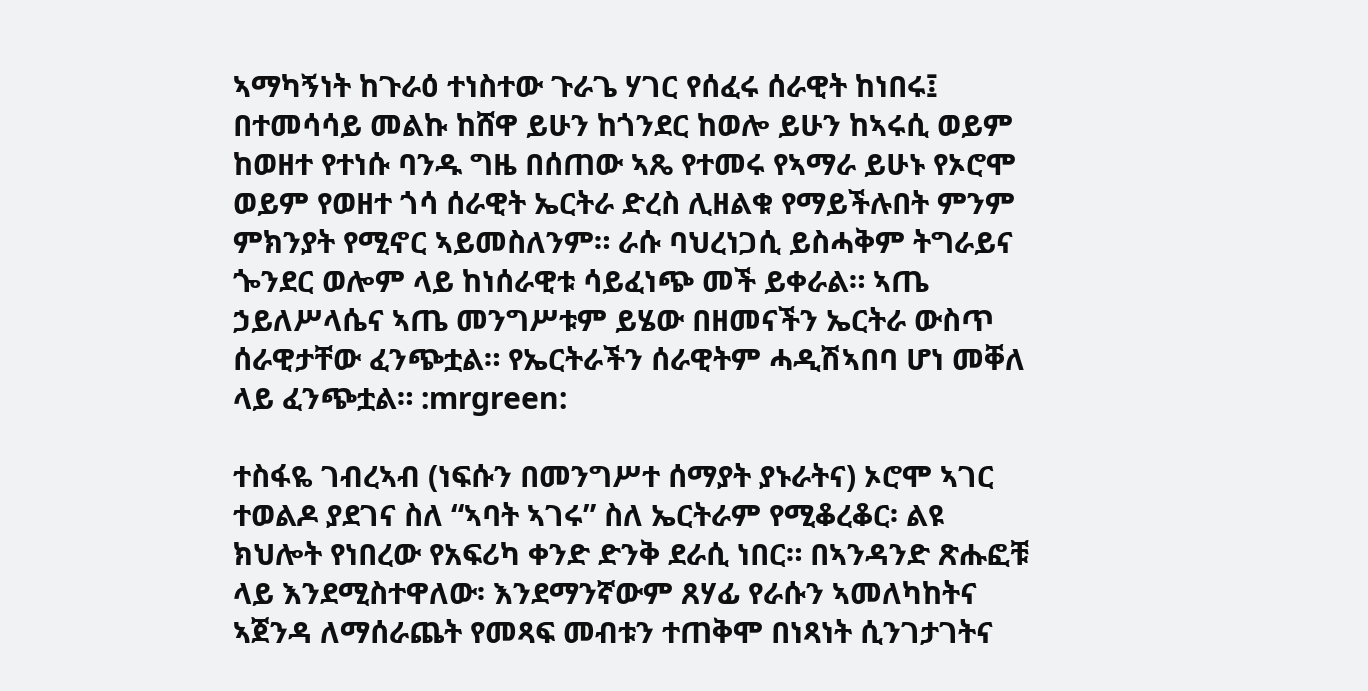ኣማካኝነት ከጉራዕ ተነስተው ጉራጌ ሃገር የሰፈሩ ሰራዊት ከነበሩ፤ በተመሳሳይ መልኩ ከሸዋ ይሁን ከጎንደር ከወሎ ይሁን ከኣሩሲ ወይም ከወዘተ የተነሱ ባንዱ ግዜ በሰጠው ኣጼ የተመሩ የኣማራ ይሁኑ የኦሮሞ ወይም የወዘተ ጎሳ ሰራዊት ኤርትራ ድረስ ሊዘልቁ የማይችሉበት ምንም ምክንያት የሚኖር ኣይመስለንም። ራሱ ባህረነጋሲ ይስሓቅም ትግራይና ጐንደር ወሎም ላይ ከነሰራዊቱ ሳይፈነጭ መች ይቀራል። ኣጤ ኃይለሥላሴና ኣጤ መንግሥቱም ይሄው በዘመናችን ኤርትራ ውስጥ ሰራዊታቸው ፈንጭቷል። የኤርትራችን ሰራዊትም ሓዲሽኣበባ ሆነ መቐለ ላይ ፈንጭቷል። :mrgreen:

ተስፋዬ ገብረኣብ (ነፍሱን በመንግሥተ ሰማያት ያኑራትና) ኦሮሞ ኣገር ተወልዶ ያደገና ስለ “ኣባት ኣገሩ” ስለ ኤርትራም የሚቆረቆር፡ ልዩ ክህሎት የነበረው የአፍሪካ ቀንድ ድንቅ ደራሲ ነበር። በኣንዳንድ ጽሑፎቹ ላይ እንደሚስተዋለው፡ እንደማንኛውም ጸሃፊ የራሱን ኣመለካከትና ኣጀንዳ ለማሰራጨት የመጻፍ መብቱን ተጠቅሞ በነጻነት ሲንገታገትና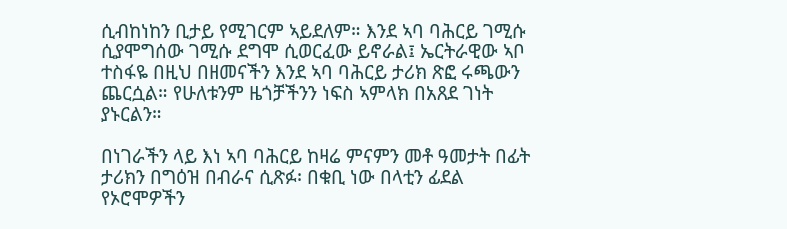ሲብከነከን ቢታይ የሚገርም ኣይደለም። እንደ ኣባ ባሕርይ ገሚሱ ሲያሞግሰው ገሚሱ ደግሞ ሲወርፈው ይኖራል፤ ኤርትራዊው ኣቦ ተስፋዬ በዚህ በዘመናችን እንደ ኣባ ባሕርይ ታሪክ ጽፎ ሩጫውን ጨርሷል። የሁለቱንም ዜጎቻችንን ነፍስ ኣምላክ በአጸደ ገነት ያኑርልን።

በነገራችን ላይ እነ ኣባ ባሕርይ ከዛሬ ምናምን መቶ ዓመታት በፊት ታሪክን በግዕዝ በብራና ሲጽፉ፡ በቁቢ ነው በላቲን ፊደል የኦሮሞዎችን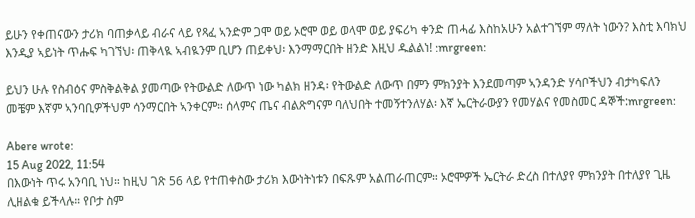ይሁን የቀጠናውን ታሪክ ባጠቃላይ ብራና ላይ የጻፈ ኣንድም ጋሞ ወይ ኦሮሞ ወይ ወላሞ ወይ ያፍሪካ ቀንድ ጠሓፊ እስከአሁን አልተገኘም ማለት ነውን? እስቲ እባክህ እንዲያ ኣይነት ጥሑፍ ካገኘህ፡ ጠቅላዪ ኣብዪንም ቢሆን ጠይቀህ፡ እንማማርበት ዘንድ እዚህ ዱልልነ! :mrgreen:

ይህን ሁሉ የስብዕና ምስቅልቅል ያመጣው የትውልድ ለውጥ ነው ካልክ ዘንዳ፡ የትውልድ ለውጥ በምን ምክንያት እንደመጣም ኣንዳንድ ሃሳቦችህን ብታካፍለን መቼም እኛም ኣንባቢዎችህም ሳንማርበት ኣንቀርም። ሰላምና ጤና ብልጽግናም ባለህበት ተመኝተንለሃል፡ እኛ ኤርትራውያን የመሃልና የመስመር ዳኞች:mrgreen:

Abere wrote:
15 Aug 2022, 11:54
በእውነት ጥሩ አንባቢ ነህ። ከዚህ ገጽ 56 ላይ የተጠቀስው ታሪክ እውነትነቱን በፍጹም አልጠራጠርም። ኦሮሞዎች ኤርትራ ድረስ በተለያየ ምክንያት በተለያየ ጊዜ ሊዘልቁ ይችላሉ። የቦታ ስም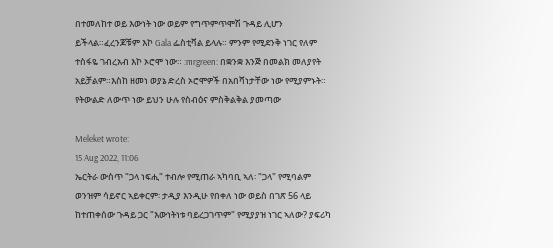በተመለከተ ወይ እውነት ነው ወይም የግጥምጥሞሽ ጉዳይ ሊሆን ይችላል።ፈረንጆቹም እኮ Gala ፌስቲቫል ይላሉ። ምንም የሚደንቅ ነገር የለም ተስፋዬ ገብረአብ እኮ ኦሮሞ ነው። :mrgreen: በቋንቋ እንጅ በመልክ መለያየት አይቻልም።እስከ ዘመነ ወያኔ ድረስ ኦሮሞዎች በአበሻነታቸው ነው የሚያምኑት። የትውልድ ለውጥ ነው ይህን ሁሉ የስብዕና ምስቅልቅል ያመጣው

Meleket wrote:
15 Aug 2022, 11:06
ኤርትራ ውስጥ "ጋላ ነፍሒ" ተብሎ የሚጠራ ኣካባቢ ኣለ፡ "ጋላ" የሚባልም ወንዝም ሳይኖር ኣይቀርም፡ ታዲያ እንዲሁ የበቀለ ነው ወይስ በገጽ 56 ላይ ከተጠቀሰው ጉዳይ ጋር "እውነትነቱ ባይረጋገጥም" የሚያያዝ ነገር ኣለው? ያፍሪካ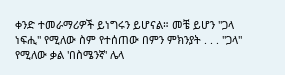ቀንድ ተመራማሪዎች ይነግሩን ይሆናል። መቼ ይሆን "ጋላ ነፍሒ" የሚለው ስም የተሰጠው በምን ምክንያት . . . "ጋላ" የሚለው ቃል 'በስሜንኛ' ሌላ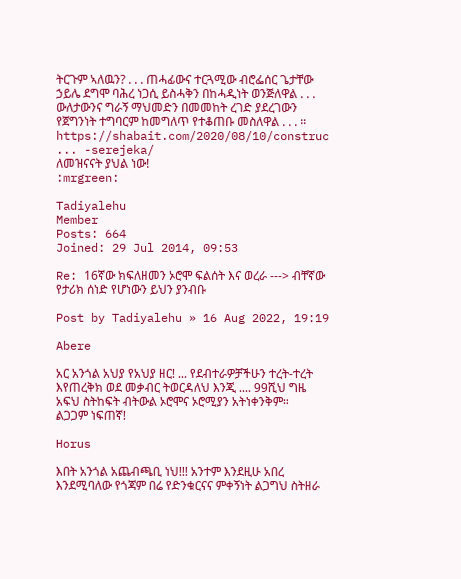ትርጉም ኣለዉን? . . . ጠሓፊውና ተርጓሚው ብሮፌሰር ጌታቸው ኃይሌ ደግሞ ባሕረ ነጋሲ ይስሓቅን በከሓዲነት ወንጅለዋል . . . ውለታውንና ግራኝ ማህመድን በመመከት ረገድ ያደረገውን የጀግንነት ተግባርም ከመግለጥ የተቆጠቡ መስለዋል . . . ።
https://shabait.com/2020/08/10/construc ... -serejeka/
ለመዝናናት ያህል ነው!
:mrgreen:

Tadiyalehu
Member
Posts: 664
Joined: 29 Jul 2014, 09:53

Re: 16ኛው ክፍለዘመን ኦሮሞ ፍልሰት እና ወረራ ---> ብቸኛው የታሪክ ሰነድ የሆነውን ይህን ያንብቡ

Post by Tadiyalehu » 16 Aug 2022, 19:19

Abere

አር አንጎል አህያ የአህያ ዘር! ... የደብተራዎቻችሁን ተረት-ተረት እየጠረቅክ ወደ መቃብር ትወርዳለህ እንጂ .... 99ሺህ ግዜ አፍህ ስትከፍት ብትውል ኦሮሞና ኦሮሚያን አትነቀንቅም።
ልጋጋም ነፍጠኛ!

Horus

እበት አንጎል አጨብጫቢ ነህ!!! አንተም እንደዚሁ አበረ እንደሚባለው የጎጃም በሬ የድንቁርናና ምቀኝነት ልጋግህ ስትዘራ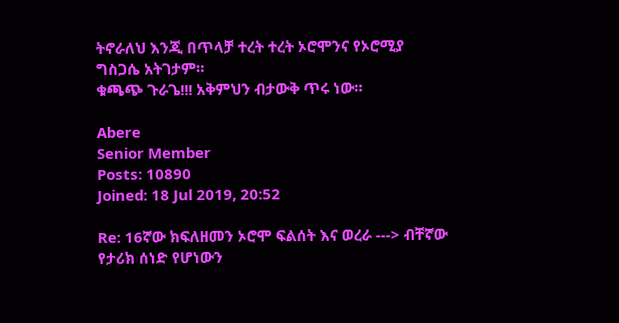ትኖራለህ እንጂ በጥላቻ ተረት ተረት ኦሮሞንና የኦሮሚያ ግስጋሴ አትገታም።
ቁጫጭ ጉራጌ!!! አቅምህን ብታውቅ ጥሩ ነው።

Abere
Senior Member
Posts: 10890
Joined: 18 Jul 2019, 20:52

Re: 16ኛው ክፍለዘመን ኦሮሞ ፍልሰት እና ወረራ ---> ብቸኛው የታሪክ ሰነድ የሆነውን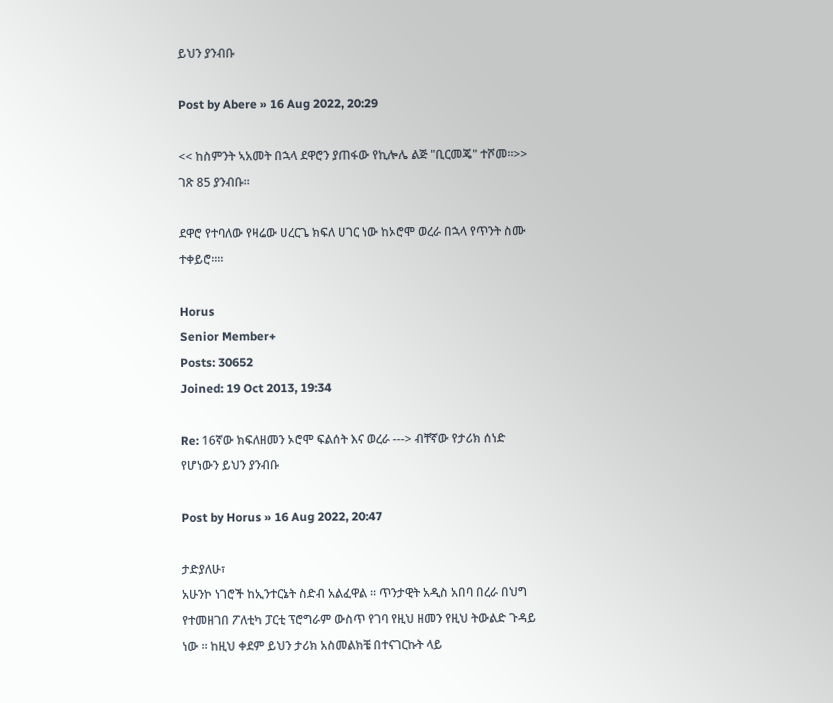ይህን ያንብቡ

Post by Abere » 16 Aug 2022, 20:29

<< ከስምንት ኣአመት በኋላ ደዋሮን ያጠፋው የኪሎሌ ልጅ "ቢርመጄ" ተሾመ።>> ገጽ 85 ያንብቡ።

ደዋሮ የተባለው የዛሬው ሀረርጌ ክፍለ ሀገር ነው ከኦሮሞ ወረራ በኋላ የጥንት ስሙ ተቀይሮ።።

Horus
Senior Member+
Posts: 30652
Joined: 19 Oct 2013, 19:34

Re: 16ኛው ክፍለዘመን ኦሮሞ ፍልሰት እና ወረራ ---> ብቸኛው የታሪክ ሰነድ የሆነውን ይህን ያንብቡ

Post by Horus » 16 Aug 2022, 20:47

ታድያለሁ፣
አሁንኮ ነገሮች ከኢንተርኔት ስድብ አልፈዋል ። ጥንታዊት አዲስ አበባ በረራ በህግ የተመዘገበ ፖለቲካ ፓርቲ ፕሮግራም ውስጥ የገባ የዚህ ዘመን የዚህ ትውልድ ጉዳይ ነው ። ከዚህ ቀደም ይህን ታሪክ አስመልክቼ በተናገርኩት ላይ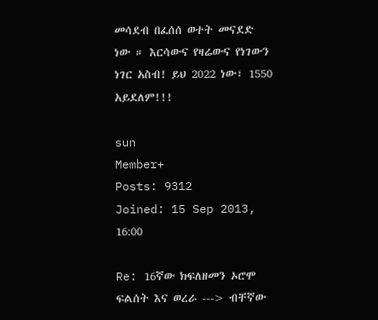መሳደብ በፈሰሰ ወተት መናደድ ነው ። እርሳውና የዛሬውና የነገውን ነገር አስብ! ይህ 2022 ነው፣ 1550 አይደለም!!!

sun
Member+
Posts: 9312
Joined: 15 Sep 2013, 16:00

Re: 16ኛው ክፍለዘመን ኦሮሞ ፍልሰት እና ወረራ ---> ብቸኛው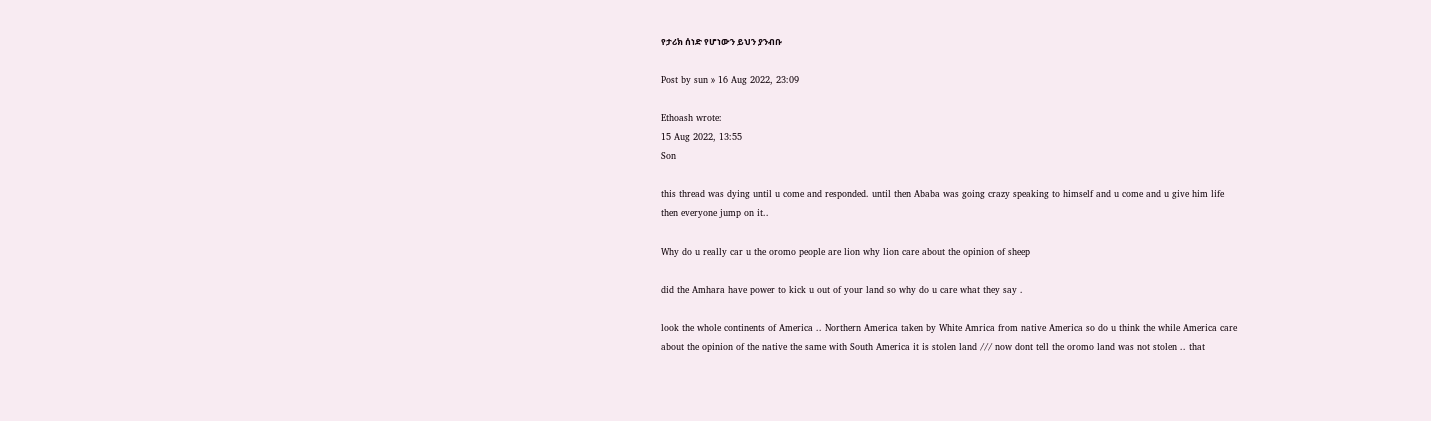የታሪክ ሰነድ የሆነውን ይህን ያንብቡ

Post by sun » 16 Aug 2022, 23:09

Ethoash wrote:
15 Aug 2022, 13:55
Son

this thread was dying until u come and responded. until then Ababa was going crazy speaking to himself and u come and u give him life then everyone jump on it..

Why do u really car u the oromo people are lion why lion care about the opinion of sheep

did the Amhara have power to kick u out of your land so why do u care what they say .

look the whole continents of America .. Northern America taken by White Amrica from native America so do u think the while America care about the opinion of the native the same with South America it is stolen land /// now dont tell the oromo land was not stolen .. that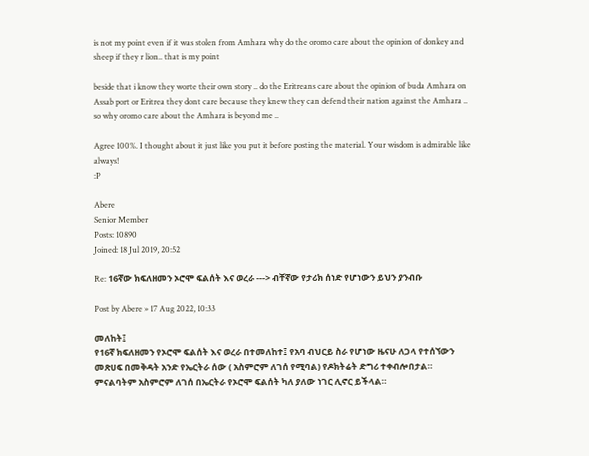is not my point even if it was stolen from Amhara why do the oromo care about the opinion of donkey and sheep if they r lion.. that is my point

beside that i know they worte their own story .. do the Eritreans care about the opinion of buda Amhara on Assab port or Eritrea they dont care because they knew they can defend their nation against the Amhara .. so why oromo care about the Amhara is beyond me ..

Agree 100%. I thought about it just like you put it before posting the material. Your wisdom is admirable like always!
:P

Abere
Senior Member
Posts: 10890
Joined: 18 Jul 2019, 20:52

Re: 16ኛው ክፍለዘመን ኦሮሞ ፍልሰት እና ወረራ ---> ብቸኛው የታሪክ ሰነድ የሆነውን ይህን ያንብቡ

Post by Abere » 17 Aug 2022, 10:33

መለከት፤
የ16ኛ ክፍለዘመን የኦሮሞ ፍልሰት እና ወረራ በተመለከተ፤ የአባ ብህርይ ስራ የሆነው ዜናሁ ለጋላ የተሰኘውን መጽሀፍ በመቅዳት አንድ የኤርትራ ሰው ( አስምሮም ለገሰ የሚባል) የዶክትሬት ድግሪ ተቀብሎበታል። ምናልባትም አስምሮም ለገሰ በኤርትራ የኦሮሞ ፍልሰት ካለ ያለው ነገር ሊኖር ይችላል።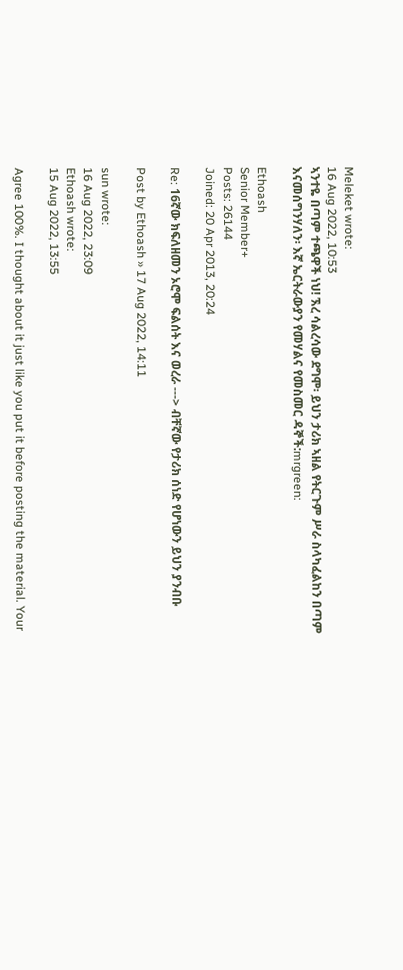Meleket wrote:
16 Aug 2022, 10:53
ኣንተዬ በጣም ተጫዋች ነህ! ኧረ ሳልረሳው ደግሞ፡ ይህን ታሪክ ኣዘል የትርጉም ሥራ ስላካፈልከን በጣም እናመሰግንሃለን፡ እኛ ኤርትራውያን የመሃልና የመስመር ዳኞች:mrgreen:

Ethoash
Senior Member+
Posts: 26144
Joined: 20 Apr 2013, 20:24

Re: 16ኛው ክፍለዘመን ኦሮሞ ፍልሰት እና ወረራ ---> ብቸኛው የታሪክ ሰነድ የሆነውን ይህን ያንብቡ

Post by Ethoash » 17 Aug 2022, 14:11

sun wrote:
16 Aug 2022, 23:09
Ethoash wrote:
15 Aug 2022, 13:55

Agree 100%. I thought about it just like you put it before posting the material. Your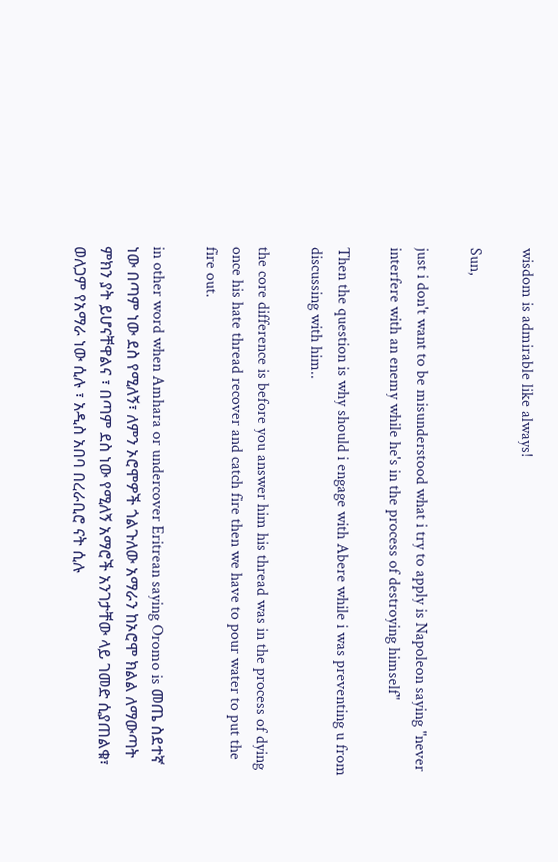wisdom is admirable like always!

Sun,

just i don't want to be misunderstood what i try to apply is Napoleon saying "never interfere with an enemy while he's in the process of destroying himself"

Then the question is why should i engage with Abere while i was preventing u from discussing with him..

the core difference is before you answer him his thread was in the process of dying once his hate thread recover and catch fire then we have to pour water to put the fire out.

in other word when Amhara or undercover Eritrean saying Oromo is መጤ ስደተኛ ነው በጣም ነው ደስ የሚለኝ፣ ለምን ኦሮሞዎች ጎልጉለው አማራን ከኦሮሞ ክልል ለማውጣት ምክን ያት ይሆናቸዋልና ፣ በጣም ደስ ነው የሚለኝ አማሮች አንገታቸው ላይ ገመድ ሲያጠልቁ፣ ወለጋም የአማራ ነው ሲሉ ፣ አዲስ አበባ በረራቢሮ ናት ሲሉ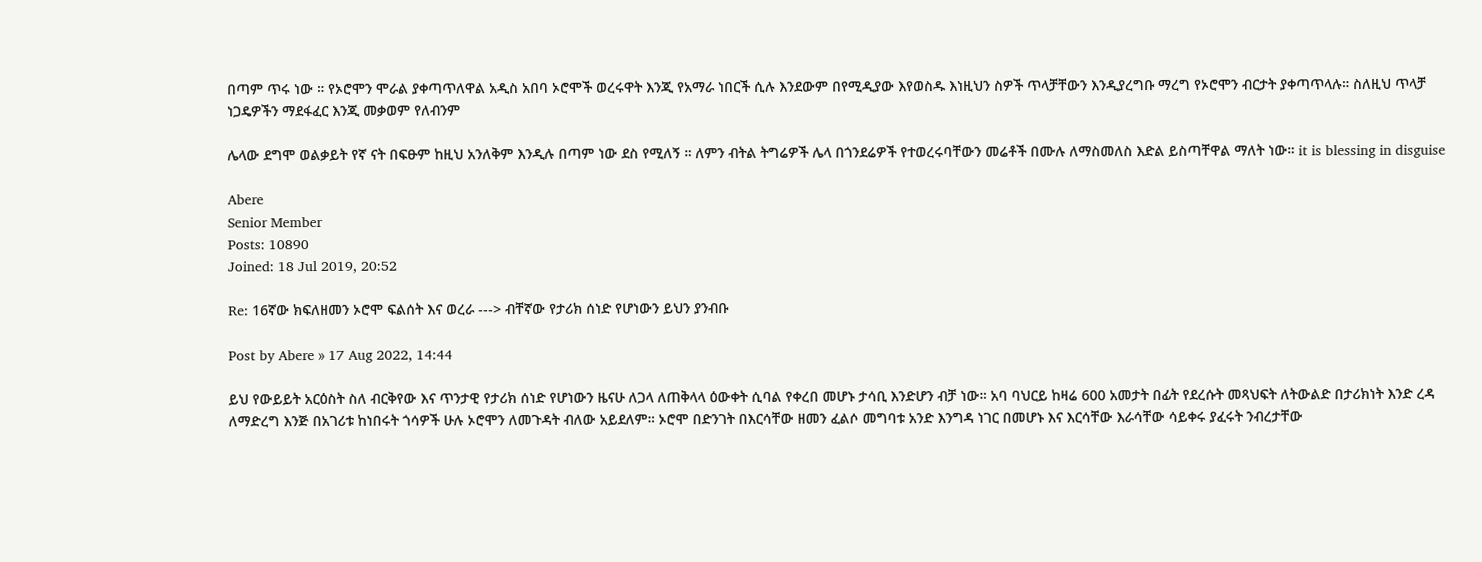በጣም ጥሩ ነው ። የኦሮሞን ሞራል ያቀጣጥለዋል አዲስ አበባ ኦሮሞች ወረሩዋት እንጂ የአማራ ነበርች ሲሉ እንደውም በየሚዲያው እየወስዱ እነዚህን ስዎች ጥላቻቸውን እንዲያረግቡ ማረግ የኦሮሞን ብርታት ያቀጣጥላሉ። ስለዚህ ጥላቻ ነጋዴዎችን ማደፋፈር እንጂ መቃወም የለብንም

ሌላው ደግሞ ወልቃይት የኛ ናት በፍፁም ከዚህ አንለቅም እንዲሉ በጣም ነው ደስ የሚለኝ ። ለምን ብትል ትግሬዎች ሌላ በጎንደሬዎች የተወረሩባቸውን መሬቶች በሙሉ ለማስመለስ እድል ይስጣቸዋል ማለት ነው። it is blessing in disguise

Abere
Senior Member
Posts: 10890
Joined: 18 Jul 2019, 20:52

Re: 16ኛው ክፍለዘመን ኦሮሞ ፍልሰት እና ወረራ ---> ብቸኛው የታሪክ ሰነድ የሆነውን ይህን ያንብቡ

Post by Abere » 17 Aug 2022, 14:44

ይህ የውይይት አርዕስት ስለ ብርቅየው እና ጥንታዊ የታሪክ ሰነድ የሆነውን ዜናሁ ለጋላ ለጠቅላላ ዕውቀት ሲባል የቀረበ መሆኑ ታሳቢ እንድሆን ብቻ ነው። አባ ባህርይ ከዛሬ 600 አመታት በፊት የደረሱት መጻህፍት ለትውልድ በታሪክነት እንድ ረዳ ለማድረግ እንጅ በአገሪቱ ከነበሩት ጎሳዎች ሁሉ ኦሮሞን ለመጉዳት ብለው አይደለም። ኦሮሞ በድንገት በእርሳቸው ዘመን ፈልሶ መግባቱ አንድ እንግዳ ነገር በመሆኑ እና እርሳቸው እራሳቸው ሳይቀሩ ያፈሩት ንብረታቸው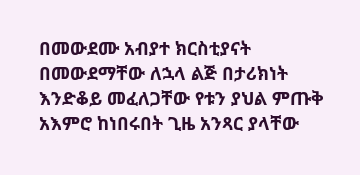በመውደሙ አብያተ ክርስቲያናት በመውደማቸው ለኋላ ልጅ በታሪክነት እንድቆይ መፈለጋቸው የቱን ያህል ምጡቅ አእምሮ ከነበሩበት ጊዜ አንጻር ያላቸው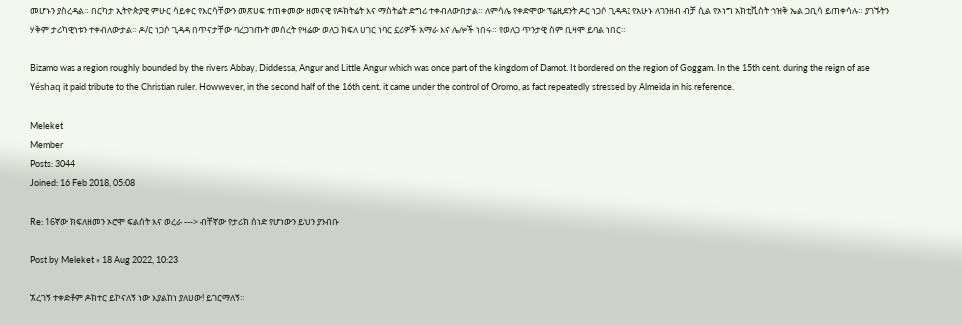መሆኑን ያስረዳል። በርካታ ኢትዮጵያዊ ምሁር ሳይቀር የእርሳቸውን መጽሀፍ ተጠቀመው ዘመናዊ የዶክትሬት እና ማስትሬት ድግሪ ተቀብለውበታል። ለምሳሌ የቀድሞው ፕሬዚደንት ዶር ነጋሶ ጊዳዳ፤ የአሁኑ ለገንዘብ ብቻ ሲል የኦነግ አክቲቪስት ኅዝቅ ኤል ጋቢሳ ይጠቀሳሉ። ያገኙትን ሃቅም ታሪካዊነቱን ተቀብለውታል። ዶ/ር ነጋሶ ጊዳዳ በጥናታቸው ባረጋገጡት መሰረት የዛሬው ወለጋ ክፍለ ሀገር ነባር ኗሪዎች አማራ እና ሌሎች ነበሩ። የወለጋ ጥንታዊ ስም ቢዛሞ ይባል ነበር።

Bizamo was a region roughly bounded by the rivers Abbay, Diddessa, Angur and Little Angur which was once part of the kingdom of Damot. It bordered on the region of Goggam. In the 15th cent. during the reign of ase Yéshaq it paid tribute to the Christian ruler. Howwever, in the second half of the 16th cent. it came under the control of Oromo, as fact repeatedly stressed by Almeida in his reference.

Meleket
Member
Posts: 3044
Joined: 16 Feb 2018, 05:08

Re: 16ኛው ክፍለዘመን ኦሮሞ ፍልሰት እና ወረራ ---> ብቸኛው የታሪክ ሰነድ የሆነውን ይህን ያንብቡ

Post by Meleket » 18 Aug 2022, 10:23

ኧረገኝ ተቀድቶም ዶክተር ይኮናለኝ ነው እያልከነ ያለሀው! ይገርማለኝ።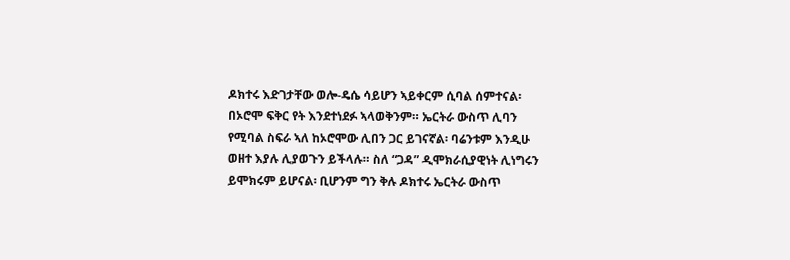ዶክተሩ እድገታቸው ወሎ-ዴሴ ሳይሆን ኣይቀርም ሲባል ሰምተናል፡ በኦሮሞ ፍቅር የት እንደተነደፉ ኣላወቅንም። ኤርትራ ውስጥ ሊባን የሚባል ስፍራ ኣለ ከኦሮሞው ሊበን ጋር ይገናኛል፡ ባሬንቱም እንዲሁ ወዘተ እያሉ ሊያወጉን ይችላሉ። ስለ “ጋዳ” ዲሞክራሲያዊነት ሊነግሩን ይሞክሩም ይሆናል፡ ቢሆንም ግን ቅሉ ዶክተሩ ኤርትራ ውስጥ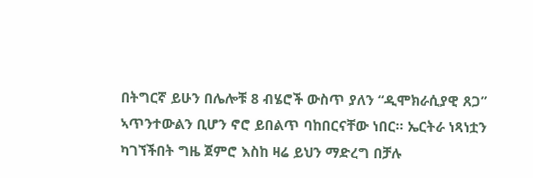በትግርኛ ይሁን በሌሎቹ 8 ብሄሮች ውስጥ ያለን “ዲሞክራሲያዊ ጸጋ” ኣጥንተውልን ቢሆን ኖሮ ይበልጥ ባከበርናቸው ነበር። ኤርትራ ነጻነቷን ካገኘችበት ግዜ ጀምሮ እስከ ዛሬ ይህን ማድረግ በቻሉ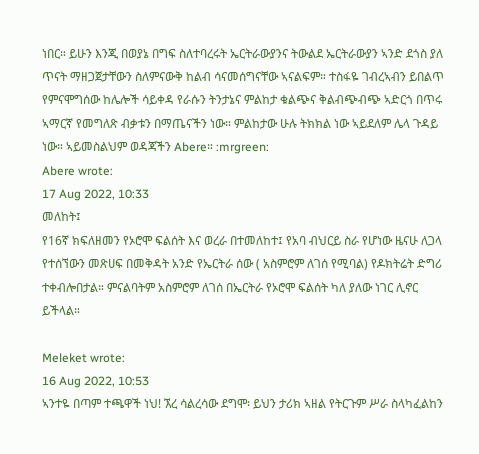ነበር። ይሁን እንጂ በወያኔ በግፍ ስለተባረሩት ኤርትራውያንና ትውልደ ኤርትራውያን ኣንድ ደጎስ ያለ ጥናት ማዘጋጀታቸውን ስለምናውቅ ከልብ ሳናመሰግናቸው ኣናልፍም። ተስፋዬ ገብረኣብን ይበልጥ የምናሞግሰው ከሌሎች ሳይቀዳ የራሱን ትንታኔና ምልከታ ቁልጭና ቅልብጭብጭ ኣድርጎ በጥሩ ኣማርኛ የመግለጽ ብቃቱን በማጤናችን ነው። ምልከታው ሁሉ ትክክል ነው ኣይደለም ሌላ ጉዳይ ነው። ኣይመስልህም ወዳጃችን Abere። :mrgreen:
Abere wrote:
17 Aug 2022, 10:33
መለከት፤
የ16ኛ ክፍለዘመን የኦሮሞ ፍልሰት እና ወረራ በተመለከተ፤ የአባ ብህርይ ስራ የሆነው ዜናሁ ለጋላ የተሰኘውን መጽሀፍ በመቅዳት አንድ የኤርትራ ሰው ( አስምሮም ለገሰ የሚባል) የዶክትሬት ድግሪ ተቀብሎበታል። ምናልባትም አስምሮም ለገሰ በኤርትራ የኦሮሞ ፍልሰት ካለ ያለው ነገር ሊኖር ይችላል።

Meleket wrote:
16 Aug 2022, 10:53
ኣንተዬ በጣም ተጫዋች ነህ! ኧረ ሳልረሳው ደግሞ፡ ይህን ታሪክ ኣዘል የትርጉም ሥራ ስላካፈልከን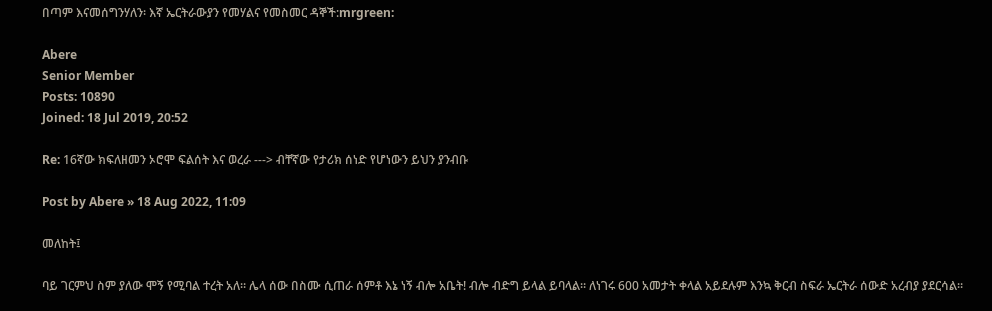በጣም እናመሰግንሃለን፡ እኛ ኤርትራውያን የመሃልና የመስመር ዳኞች:mrgreen:

Abere
Senior Member
Posts: 10890
Joined: 18 Jul 2019, 20:52

Re: 16ኛው ክፍለዘመን ኦሮሞ ፍልሰት እና ወረራ ---> ብቸኛው የታሪክ ሰነድ የሆነውን ይህን ያንብቡ

Post by Abere » 18 Aug 2022, 11:09

መለከት፤

ባይ ገርምህ ስም ያለው ሞኝ የሚባል ተረት አለ። ሌላ ሰው በስሙ ሲጠራ ሰምቶ እኔ ነኝ ብሎ አቤት! ብሎ ብድግ ይላል ይባላል። ለነገሩ 600 አመታት ቀላል አይደሉም እንኳ ቅርብ ስፍራ ኤርትራ ሰውድ አረብያ ያደርሳል።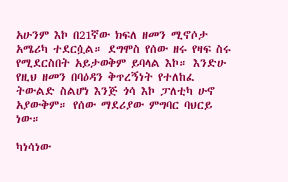አሁንም እኮ በ21ኛው ክፍለ ዘመን ሚኖሶታ አሜሪካ ተደርሷል። ደግሞስ የሰው ዘሩ የዛፍ ስሩ የሚደርስበት አይታወቅም ይባላል እኮ። እንድሁ የዚህ ዘመን በባዕዳን ቅጥረኝነት የተለከፈ ትውልድ ስልሆነ እንጅ ጎሳ እኮ ፓለቲካ ሁኖ አያውቅም። የሰው ማደሪያው ምግባር ባህርይ ነው።

ካነሳነው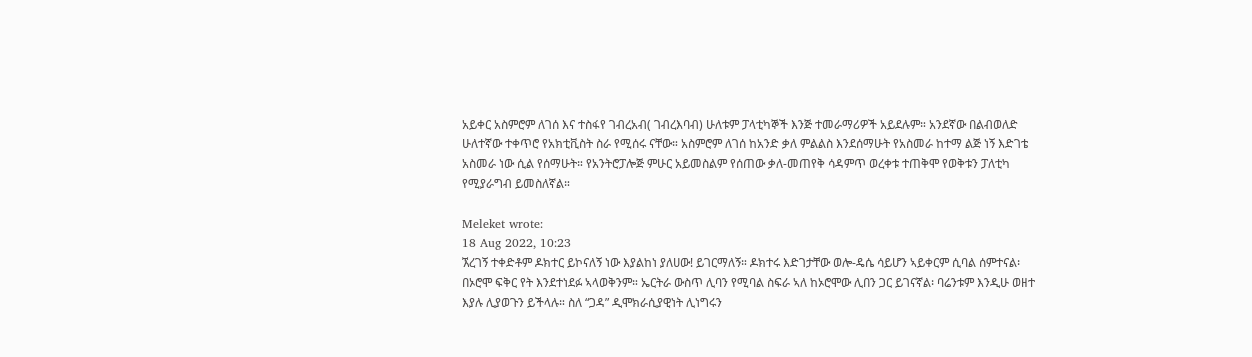አይቀር አስምሮም ለገሰ እና ተስፋየ ገብረአብ( ገብረእባብ) ሁለቱም ፓላቲካኞች እንጅ ተመራማሪዎች አይደሉም። አንደኛው በልብወለድ ሁለተኛው ተቀጥሮ የአክቲቪስት ስራ የሚሰሩ ናቸው። አስምሮም ለገሰ ከአንድ ቃለ ምልልስ እንደሰማሁት የአስመራ ከተማ ልጅ ነኝ እድገቴ አስመራ ነው ሲል የሰማሁት። የአንትሮፓሎጅ ምሁር አይመስልም የሰጠው ቃለ-መጠየቅ ሳዳምጥ ወረቀቱ ተጠቅሞ የወቅቱን ፓለቲካ የሚያራግብ ይመስለኛል።

Meleket wrote:
18 Aug 2022, 10:23
ኧረገኝ ተቀድቶም ዶክተር ይኮናለኝ ነው እያልከነ ያለሀው! ይገርማለኝ። ዶክተሩ እድገታቸው ወሎ-ዴሴ ሳይሆን ኣይቀርም ሲባል ሰምተናል፡ በኦሮሞ ፍቅር የት እንደተነደፉ ኣላወቅንም። ኤርትራ ውስጥ ሊባን የሚባል ስፍራ ኣለ ከኦሮሞው ሊበን ጋር ይገናኛል፡ ባሬንቱም እንዲሁ ወዘተ እያሉ ሊያወጉን ይችላሉ። ስለ “ጋዳ” ዲሞክራሲያዊነት ሊነግሩን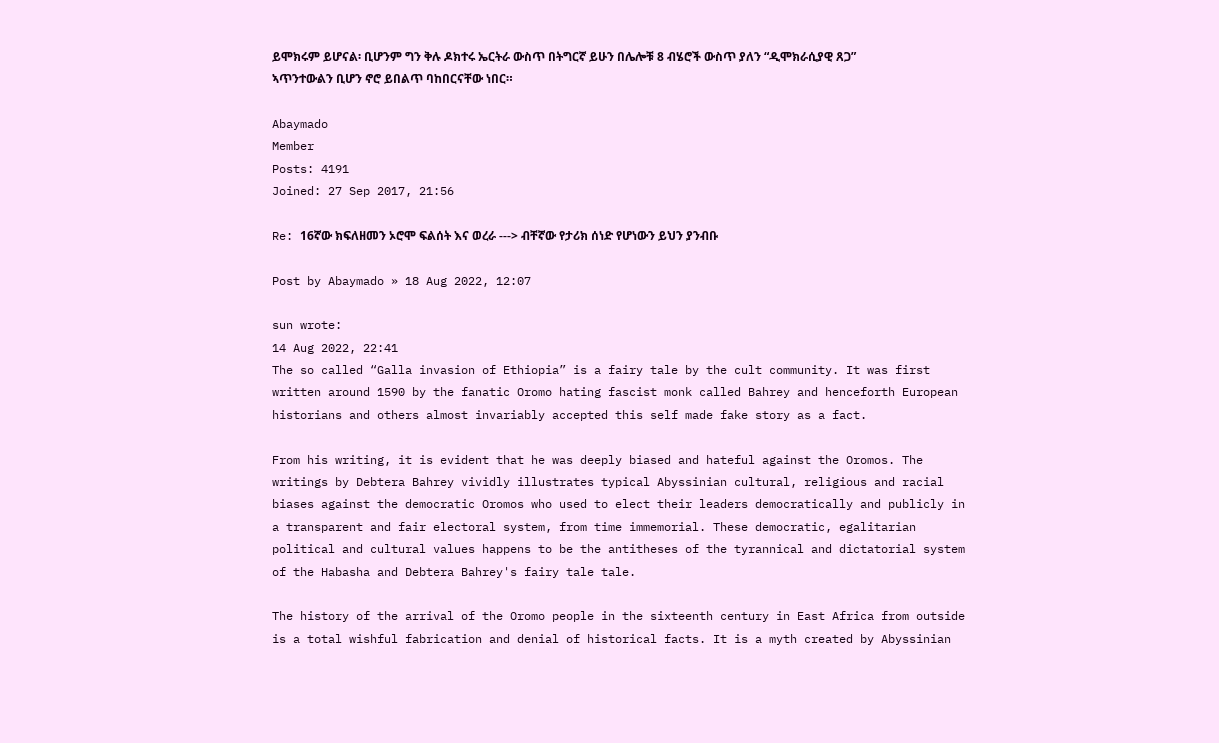ይሞክሩም ይሆናል፡ ቢሆንም ግን ቅሉ ዶክተሩ ኤርትራ ውስጥ በትግርኛ ይሁን በሌሎቹ 8 ብሄሮች ውስጥ ያለን “ዲሞክራሲያዊ ጸጋ” ኣጥንተውልን ቢሆን ኖሮ ይበልጥ ባከበርናቸው ነበር።

Abaymado
Member
Posts: 4191
Joined: 27 Sep 2017, 21:56

Re: 16ኛው ክፍለዘመን ኦሮሞ ፍልሰት እና ወረራ ---> ብቸኛው የታሪክ ሰነድ የሆነውን ይህን ያንብቡ

Post by Abaymado » 18 Aug 2022, 12:07

sun wrote:
14 Aug 2022, 22:41
The so called “Galla invasion of Ethiopia” is a fairy tale by the cult community. It was first written around 1590 by the fanatic Oromo hating fascist monk called Bahrey and henceforth European historians and others almost invariably accepted this self made fake story as a fact.

From his writing, it is evident that he was deeply biased and hateful against the Oromos. The writings by Debtera Bahrey vividly illustrates typical Abyssinian cultural, religious and racial biases against the democratic Oromos who used to elect their leaders democratically and publicly in a transparent and fair electoral system, from time immemorial. These democratic, egalitarian political and cultural values happens to be the antitheses of the tyrannical and dictatorial system of the Habasha and Debtera Bahrey's fairy tale tale.

The history of the arrival of the Oromo people in the sixteenth century in East Africa from outside is a total wishful fabrication and denial of historical facts. It is a myth created by Abyssinian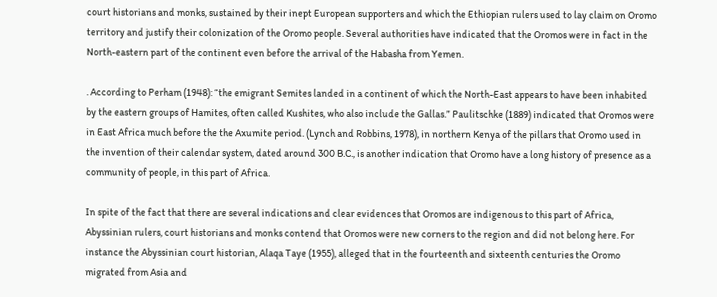court historians and monks, sustained by their inept European supporters and which the Ethiopian rulers used to lay claim on Oromo territory and justify their colonization of the Oromo people. Several authorities have indicated that the Oromos were in fact in the North-eastern part of the continent even before the arrival of the Habasha from Yemen.

. According to Perham (1948): “the emigrant Semites landed in a continent of which the North-East appears to have been inhabited by the eastern groups of Hamites, often called Kushites, who also include the Gallas.” Paulitschke (1889) indicated that Oromos were in East Africa much before the the Axumite period. (Lynch and Robbins, 1978), in northern Kenya of the pillars that Oromo used in the invention of their calendar system, dated around 300 B.C., is another indication that Oromo have a long history of presence as a community of people, in this part of Africa.

In spite of the fact that there are several indications and clear evidences that Oromos are indigenous to this part of Africa, Abyssinian rulers, court historians and monks contend that Oromos were new corners to the region and did not belong here. For instance the Abyssinian court historian, Alaqa Taye (1955), alleged that in the fourteenth and sixteenth centuries the Oromo migrated from Asia and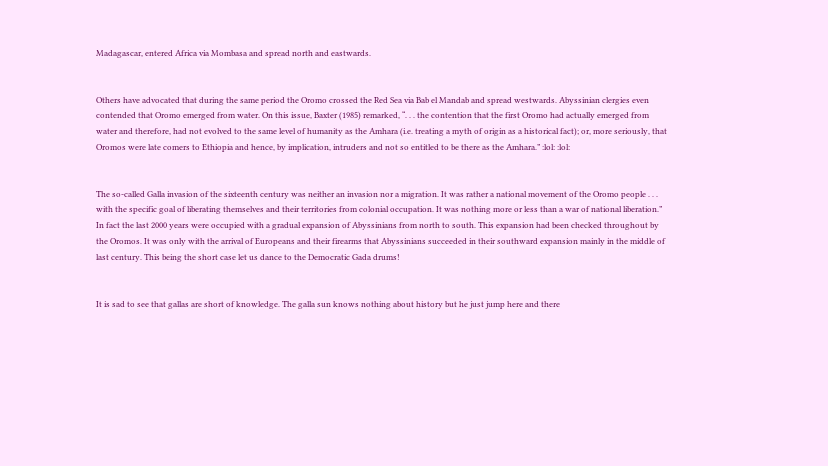Madagascar, entered Africa via Mombasa and spread north and eastwards.


Others have advocated that during the same period the Oromo crossed the Red Sea via Bab el Mandab and spread westwards. Abyssinian clergies even contended that Oromo emerged from water. On this issue, Baxter (1985) remarked, “. . . the contention that the first Oromo had actually emerged from water and therefore, had not evolved to the same level of humanity as the Amhara (i.e. treating a myth of origin as a historical fact); or, more seriously, that Oromos were late comers to Ethiopia and hence, by implication, intruders and not so entitled to be there as the Amhara.” :lol: :lol:


The so-called Galla invasion of the sixteenth century was neither an invasion nor a migration. It was rather a national movement of the Oromo people . . . with the specific goal of liberating themselves and their territories from colonial occupation. It was nothing more or less than a war of national liberation.” In fact the last 2000 years were occupied with a gradual expansion of Abyssinians from north to south. This expansion had been checked throughout by the Oromos. It was only with the arrival of Europeans and their firearms that Abyssinians succeeded in their southward expansion mainly in the middle of last century. This being the short case let us dance to the Democratic Gada drums!


It is sad to see that gallas are short of knowledge. The galla sun knows nothing about history but he just jump here and there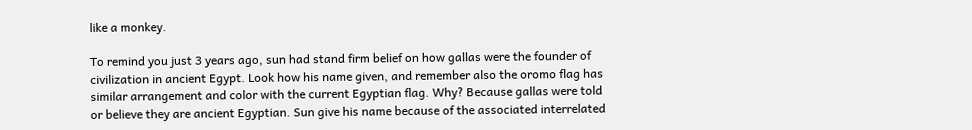like a monkey.

To remind you just 3 years ago, sun had stand firm belief on how gallas were the founder of civilization in ancient Egypt. Look how his name given, and remember also the oromo flag has similar arrangement and color with the current Egyptian flag. Why? Because gallas were told or believe they are ancient Egyptian. Sun give his name because of the associated interrelated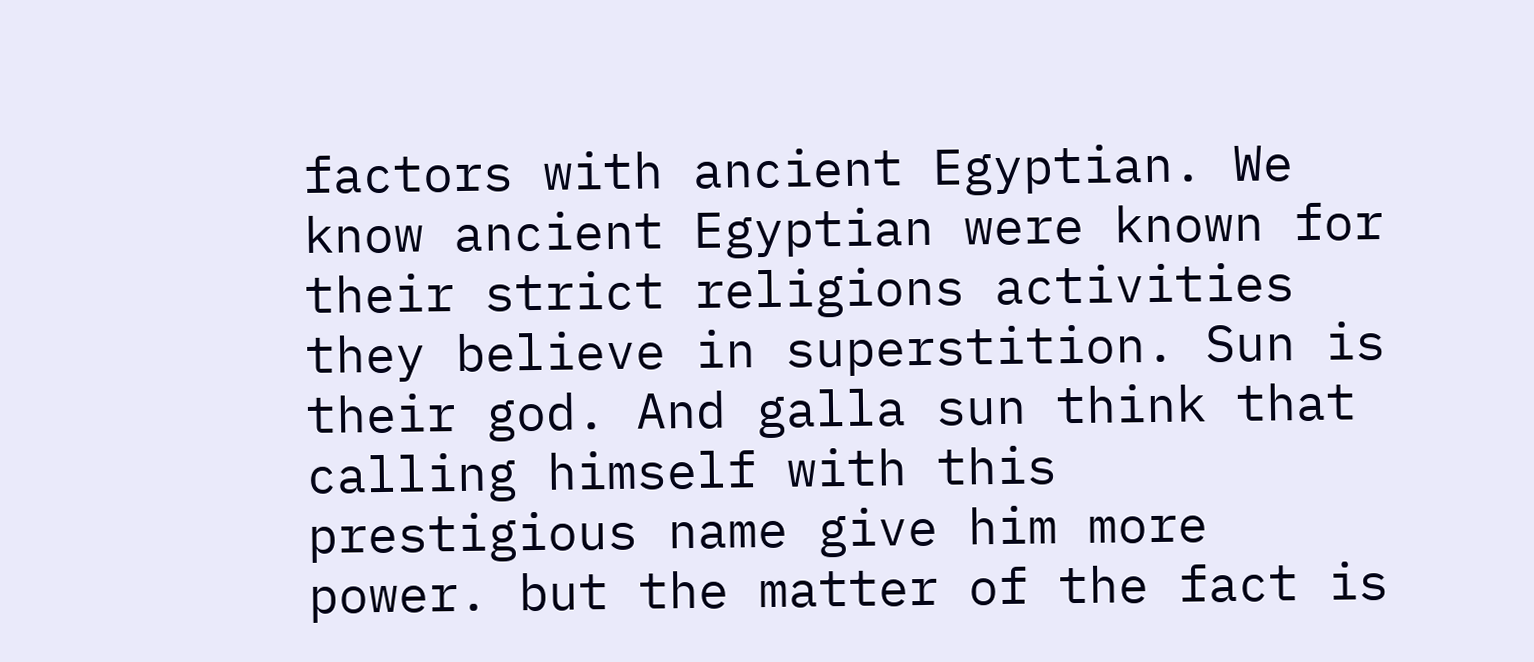factors with ancient Egyptian. We know ancient Egyptian were known for their strict religions activities they believe in superstition. Sun is their god. And galla sun think that calling himself with this prestigious name give him more power. but the matter of the fact is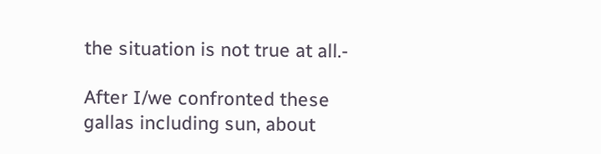the situation is not true at all.-

After I/we confronted these gallas including sun, about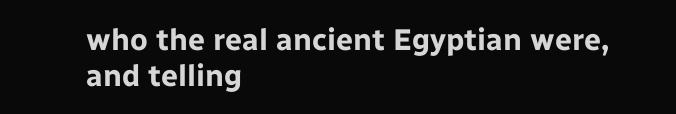who the real ancient Egyptian were, and telling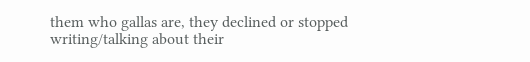them who gallas are, they declined or stopped writing/talking about their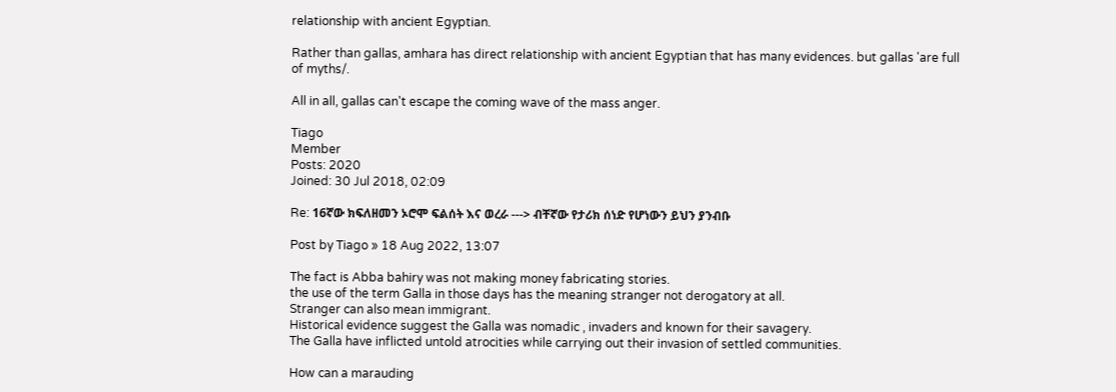relationship with ancient Egyptian.

Rather than gallas, amhara has direct relationship with ancient Egyptian that has many evidences. but gallas 'are full of myths/.

All in all, gallas can't escape the coming wave of the mass anger.

Tiago
Member
Posts: 2020
Joined: 30 Jul 2018, 02:09

Re: 16ኛው ክፍለዘመን ኦሮሞ ፍልሰት እና ወረራ ---> ብቸኛው የታሪክ ሰነድ የሆነውን ይህን ያንብቡ

Post by Tiago » 18 Aug 2022, 13:07

The fact is Abba bahiry was not making money fabricating stories.
the use of the term Galla in those days has the meaning stranger not derogatory at all.
Stranger can also mean immigrant.
Historical evidence suggest the Galla was nomadic , invaders and known for their savagery.
The Galla have inflicted untold atrocities while carrying out their invasion of settled communities.

How can a marauding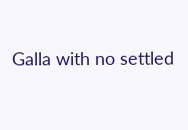Galla with no settled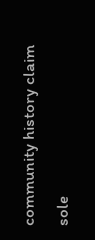community history claim sole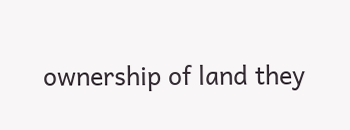ownership of land they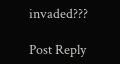invaded???

Post Reply